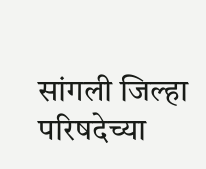सांगली जिल्हा परिषदेच्या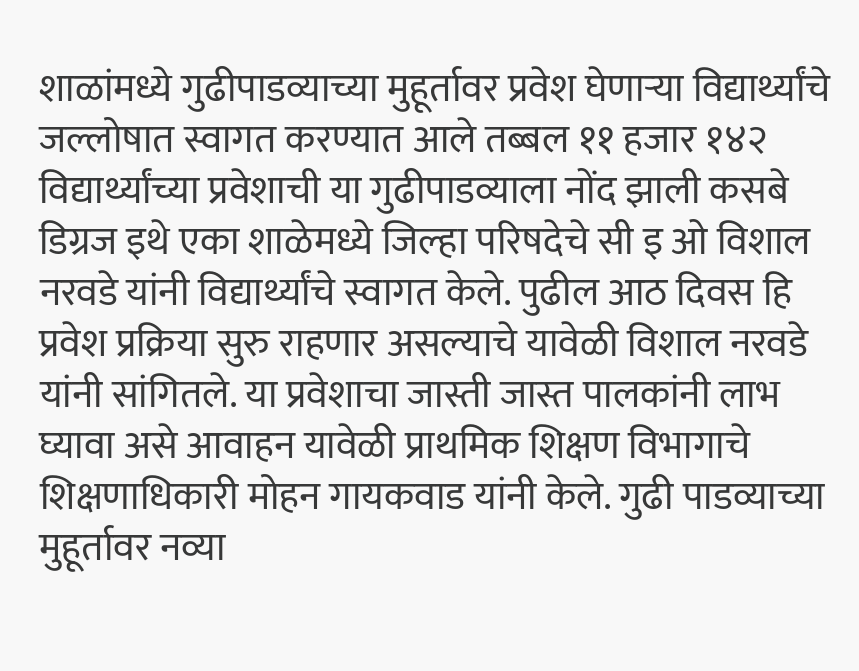शाळांमध्ये गुढीपाडव्याच्या मुहूर्तावर प्रवेश घेणाऱ्या विद्यार्थ्यांचे जल्लोषात स्वागत करण्यात आले तब्बल ११ हजार १४२ विद्यार्थ्यांच्या प्रवेशाची या गुढीपाडव्याला नोंद झाली कसबे डिग्रज इथे एका शाळेमध्ये जिल्हा परिषदेचे सी इ ओ विशाल नरवडे यांनी विद्यार्थ्यांचे स्वागत केले. पुढील आठ दिवस हि प्रवेश प्रक्रिया सुरु राहणार असल्याचे यावेळी विशाल नरवडे यांनी सांगितले. या प्रवेशाचा जास्ती जास्त पालकांनी लाभ घ्यावा असे आवाहन यावेळी प्राथमिक शिक्षण विभागाचे शिक्षणाधिकारी मोहन गायकवाड यांनी केले. गुढी पाडव्याच्या मुहूर्तावर नव्या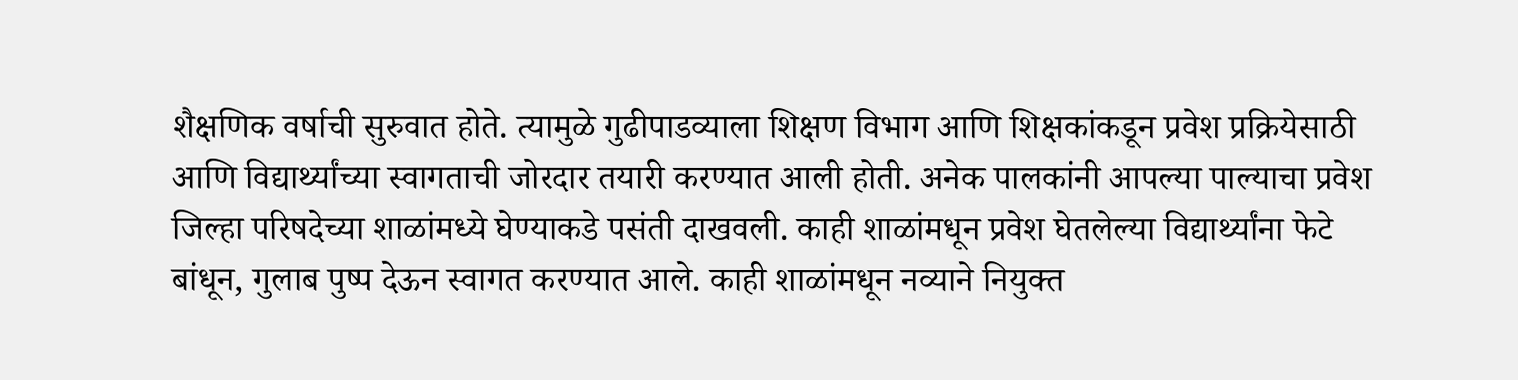शैक्षणिक वर्षाची सुरुवात होते. त्यामुळे गुढीपाडव्याला शिक्षण विभाग आणि शिक्षकांकडून प्रवेश प्रक्रियेसाठी आणि विद्यार्थ्यांच्या स्वागताची जोरदार तयारी करण्यात आली होती. अनेक पालकांनी आपल्या पाल्याचा प्रवेश जिल्हा परिषदेच्या शाळांमध्ये घेण्याकडे पसंती दाखवली. काही शाळांमधून प्रवेश घेतलेल्या विद्यार्थ्यांना फेटे बांधून, गुलाब पुष्प देऊन स्वागत करण्यात आले. काही शाळांमधून नव्याने नियुक्त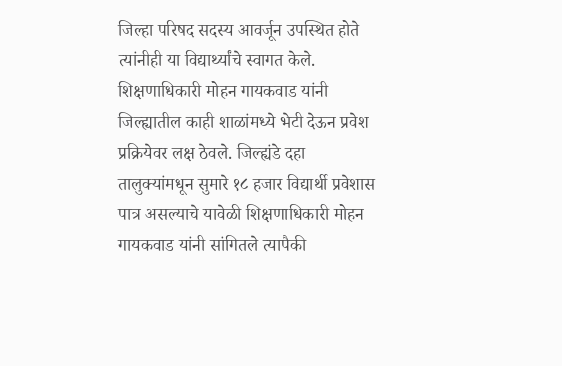जिल्हा परिषद सदस्य आवर्जून उपस्थित होते त्यांनीही या विद्यार्थ्यांचे स्वागत केले. शिक्षणाधिकारी मोहन गायकवाड यांनी जिल्ह्यातील काही शाळांमध्ये भेटी देऊन प्रवेश प्रक्रियेवर लक्ष ठेवले. जिल्ह्यंडे दहा तालुक्यांमधून सुमारे १८ हजार विद्यार्थी प्रवेशास पात्र असल्याचे यावेळी शिक्षणाधिकारी मोहन गायकवाड यांनी सांगितले त्यापैकी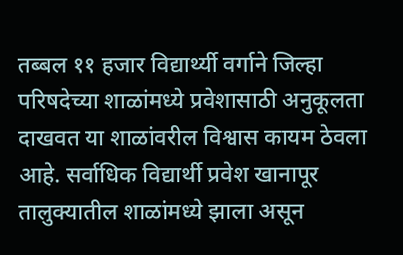तब्बल ११ हजार विद्यार्थ्यी वर्गाने जिल्हा परिषदेच्या शाळांमध्ये प्रवेशासाठी अनुकूलता दाखवत या शाळांवरील विश्वास कायम ठेवला आहे. सर्वाधिक विद्यार्थी प्रवेश खानापूर तालुक्यातील शाळांमध्ये झाला असून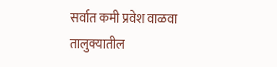सर्वात कमी प्रवेश वाळवा तालुक्यातील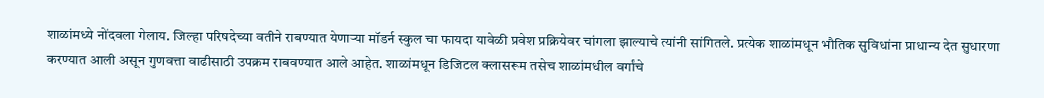शाळांमध्ये नोंदवला गेलाय. जिल्हा परिषदेच्या वतीने राबण्यात येणाऱ्या मॉडर्न स्कुल चा फायदा यावेळी प्रवेश प्रक्रियेवर चांगला झाल्याचे त्यांनी सांगितले. प्रत्येक शाळांमधून भौतिक सुविधांना प्राधान्य देत सुधारणा करण्यात आली असून गुणवत्ता वाढीसाठी उपक्रम राबवण्यात आले आहेत. शाळांमधून डिजिटल क्लासरूम तसेच शाळांमधील वर्गांचे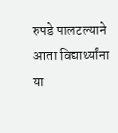रुपडे पालटल्याने आता विद्यार्थ्यांना या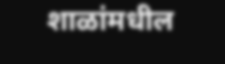शाळांमधील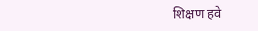शिक्षण हवे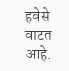हवेसे वाटत आहे.